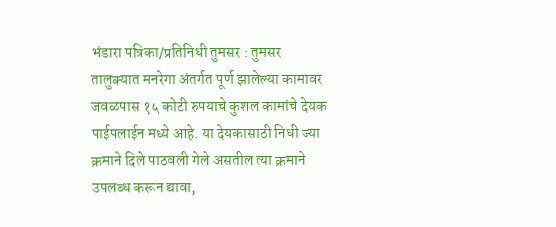भंडारा पत्रिका/प्रतिनिधी तुमसर : तुमसर तालुक्यात मनरेगा अंतर्गत पूर्ण झालेल्या कामावर जवळपास १५ कोटी रुपयाचे कुशल कामांचे देयक पाईपलाईन मध्ये आहे. या देयकासाठी निधी ज्या क्रमाने दिले पाठवली गेले असतील त्या क्रमाने उपलब्ध करून द्यावा,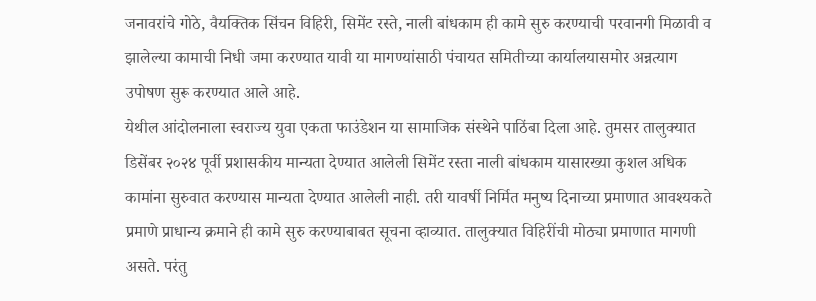जनावरांचे गोठे, वैयक्तिक सिंचन विहिरी, सिमेंट रस्ते, नाली बांधकाम ही कामे सुरु करण्याची परवानगी मिळावी व झालेल्या कामाची निधी जमा करण्यात यावी या मागण्यांसाठी पंचायत समितीच्या कार्यालयासमोर अन्नत्याग उपोषण सुरू करण्यात आले आहे.
येथील आंदोलनाला स्वराज्य युवा एकता फाउंडेशन या सामाजिक संस्थेने पाठिंबा दिला आहे. तुमसर तालुक्यात डिसेंबर २०२४ पूर्वी प्रशासकीय मान्यता देण्यात आलेली सिमेंट रस्ता नाली बांधकाम यासारख्या कुशल अधिक कामांना सुरुवात करण्यास मान्यता देण्यात आलेली नाही. तरी यावर्षी निर्मित मनुष्य दिनाच्या प्रमाणात आवश्यकते प्रमाणे प्राधान्य क्रमाने ही कामे सुरु करण्याबाबत सूचना व्हाव्यात. तालुक्यात विहिरींची मोठ्या प्रमाणात मागणी असते. परंतु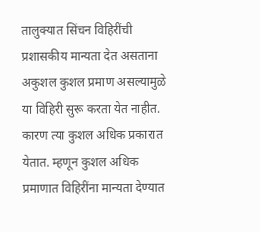तालुक्यात सिंचन विहिरींची प्रशासकीय मान्यता देत असताना अकुशल कुशल प्रमाण असल्यामुळे या विहिरी सुरू करता येत नाहीत. कारण त्या कुशल अधिक प्रकारात येतात. म्हणून कुशल अधिक प्रमाणात विहिरींना मान्यता देण्यात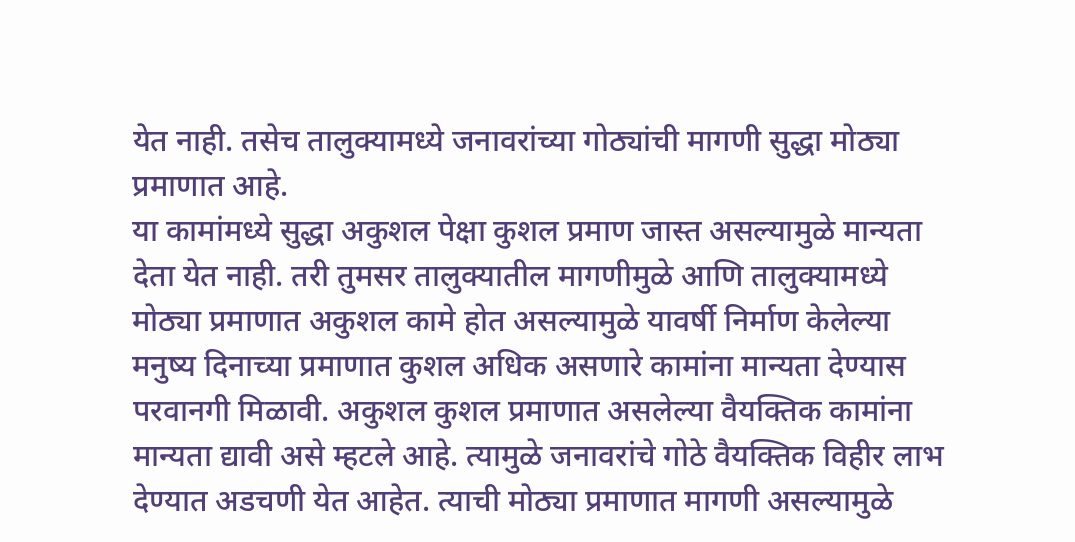येत नाही. तसेच तालुक्यामध्ये जनावरांच्या गोठ्यांची मागणी सुद्धा मोठ्या प्रमाणात आहे.
या कामांमध्ये सुद्धा अकुशल पेक्षा कुशल प्रमाण जास्त असल्यामुळे मान्यता देता येत नाही. तरी तुमसर तालुक्यातील मागणीमुळे आणि तालुक्यामध्ये मोठ्या प्रमाणात अकुशल कामे होत असल्यामुळे यावर्षी निर्माण केलेल्या मनुष्य दिनाच्या प्रमाणात कुशल अधिक असणारे कामांना मान्यता देण्यास परवानगी मिळावी. अकुशल कुशल प्रमाणात असलेल्या वैयक्तिक कामांना मान्यता द्यावी असे म्हटले आहे. त्यामुळे जनावरांचे गोठे वैयक्तिक विहीर लाभ देण्यात अडचणी येत आहेत. त्याची मोठ्या प्रमाणात मागणी असल्यामुळे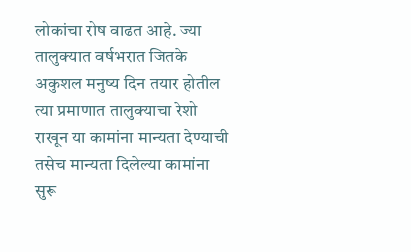लोकांचा रोष वाढत आहे. ज्या तालुक्यात वर्षभरात जितके अकुशल मनुष्य दिन तयार होतील त्या प्रमाणात तालुक्याचा रेशो राखून या कामांना मान्यता देण्याची तसेच मान्यता दिलेल्या कामांना सुरू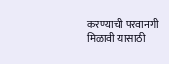करण्याची परवानगी मिळावी यासाठी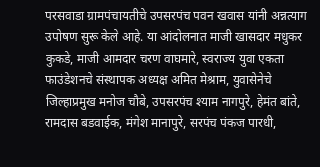परसवाडा ग्रामपंचायतीचे उपसरपंच पवन खवास यांनी अन्नत्याग उपोषण सुरू केले आहे. या आंदोलनात माजी खासदार मधुकर कुकडे, माजी आमदार चरण वाघमारे, स्वराज्य युवा एकता फाउंडेशनचे संस्थापक अध्यक्ष अमित मेश्राम, युवासेनेचे जिल्हाप्रमुख मनोज चौबे, उपसरपंच श्याम नागपुरे, हेमंत बांते, रामदास बडवाईक, मंगेश मानापुरे, सरपंच पंकज पारधी,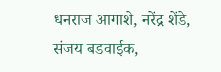धनराज आगाशे, नरेंद्र शेंडे, संजय बडवाईक,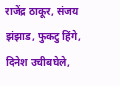राजेंद्र ठाकूर, संजय झंझाड, फुकटु हिंगे, दिनेश उचीबघेले,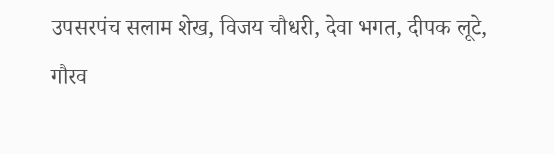उपसरपंच सलाम शेख, विजय चौधरी, देवा भगत, दीपक लूटे, गौरव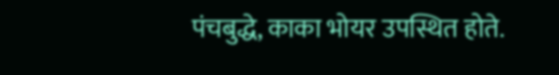पंचबुद्धे, काका भोयर उपस्थित होते.